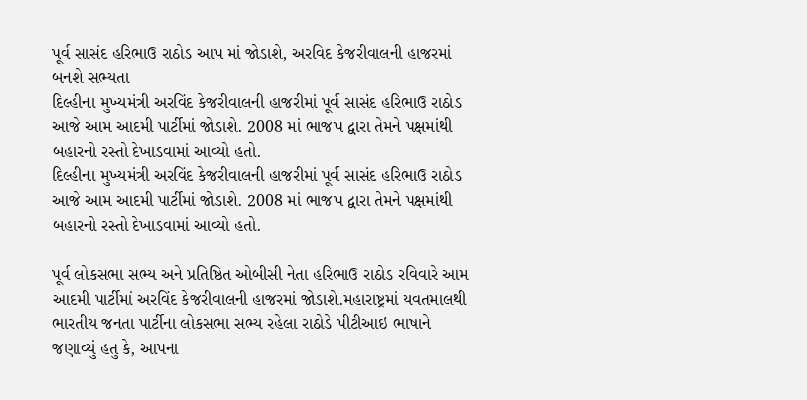પૂર્વ સાસંદ હરિભાઉ રાઠોડ આપ માં જોડાશે, અરવિદ કેજરીવાલની હાજરમાં બનશે સભ્યતા
દિલ્હીના મુખ્યમંત્રી અરવિંદ કેજરીવાલની હાજરીમાં પૂર્વ સાસંદ હરિભાઉ રાઠોડ આજે આમ આદમી પાર્ટીમાં જોડાશે. 2008 માં ભાજપ દ્વારા તેમને પક્ષમાંથી બહારનો રસ્તો દેખાડવામાં આવ્યો હતો.
દિલ્હીના મુખ્યમંત્રી અરવિંદ કેજરીવાલની હાજરીમાં પૂર્વ સાસંદ હરિભાઉ રાઠોડ આજે આમ આદમી પાર્ટીમાં જોડાશે. 2008 માં ભાજપ દ્વારા તેમને પક્ષમાંથી બહારનો રસ્તો દેખાડવામાં આવ્યો હતો.

પૂર્વ લોકસભા સભ્ય અને પ્રતિષ્ઠિત ઓબીસી નેતા હરિભાઉ રાઠોડ રવિવારે આમ આદમી પાર્ટીમાં અરવિંદ કેજરીવાલની હાજરમાં જોડાશે.મહારાષ્ટ્રમાં યવતમાલથી ભારતીય જનતા પાર્ટીના લોકસભા સભ્ય રહેલા રાઠોડે પીટીઆઇ ભાષાને જણાવ્યું હતુ કે, આપના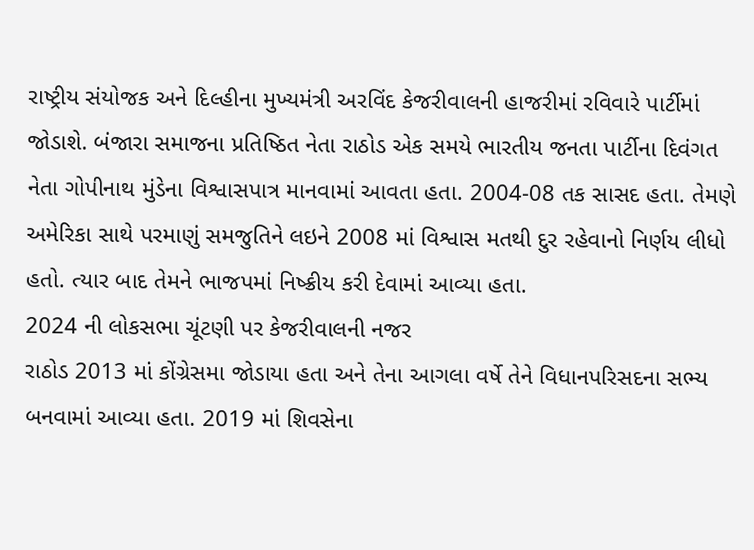રાષ્ટ્રીય સંયોજક અને દિલ્હીના મુખ્યમંત્રી અરવિંદ કેજરીવાલની હાજરીમાં રવિવારે પાર્ટીમાં જોડાશે. બંજારા સમાજના પ્રતિષ્ઠિત નેતા રાઠોડ એક સમયે ભારતીય જનતા પાર્ટીના દિવંગત નેતા ગોપીનાથ મુંડેના વિશ્વાસપાત્ર માનવામાં આવતા હતા. 2004-08 તક સાસદ હતા. તેમણે અમેરિકા સાથે પરમાણું સમજુતિને લઇને 2008 માં વિશ્વાસ મતથી દુર રહેવાનો નિર્ણય લીધો હતો. ત્યાર બાદ તેમને ભાજપમાં નિષ્ક્રીય કરી દેવામાં આવ્યા હતા.
2024 ની લોકસભા ચૂંટણી પર કેજરીવાલની નજર
રાઠોડ 2013 માં કોંગ્રેસમા જોડાયા હતા અને તેના આગલા વર્ષે તેને વિધાનપરિસદના સભ્ય બનવામાં આવ્યા હતા. 2019 માં શિવસેના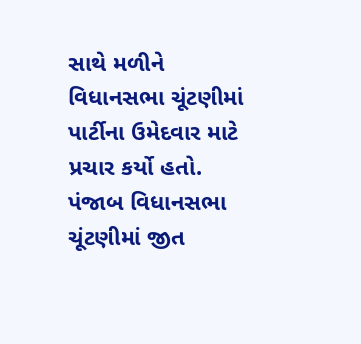સાથે મળીને વિધાનસભા ચૂંટણીમાં પાર્ટીના ઉમેદવાર માટે પ્રચાર કર્યો હતો. પંજાબ વિધાનસભા ચૂંટણીમાં જીત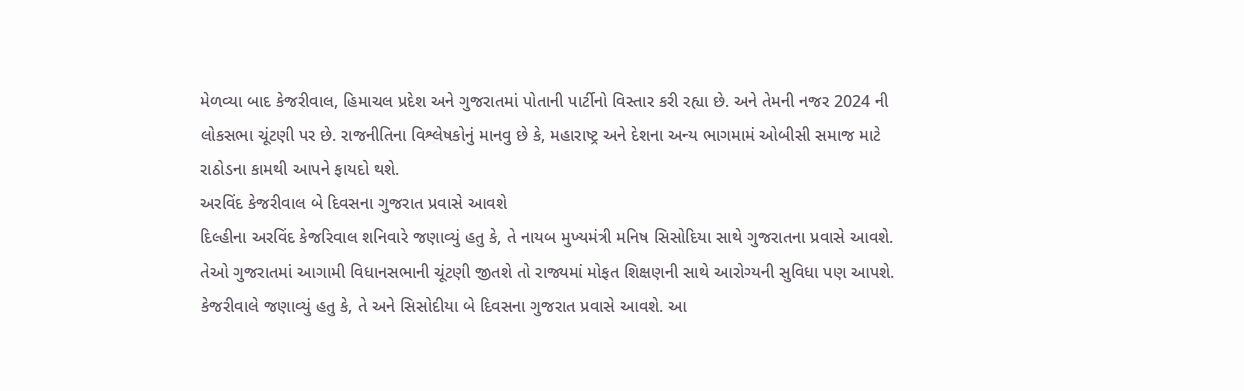મેળવ્યા બાદ કેજરીવાલ, હિમાચલ પ્રદેશ અને ગુજરાતમાં પોતાની પાર્ટીનો વિસ્તાર કરી રહ્યા છે. અને તેમની નજર 2024 ની લોકસભા ચૂંટણી પર છે. રાજનીતિના વિશ્લેષકોનું માનવુ છે કે, મહારાષ્ટ્ર અને દેશના અન્ય ભાગમામં ઓબીસી સમાજ માટે રાઠોડના કામથી આપને ફાયદો થશે.
અરવિંદ કેજરીવાલ બે દિવસના ગુજરાત પ્રવાસે આવશે
દિલ્હીના અરવિંદ કેજરિવાલ શનિવારે જણાવ્યું હતુ કે, તે નાયબ મુખ્યમંત્રી મનિષ સિસોદિયા સાથે ગુજરાતના પ્રવાસે આવશે. તેઓ ગુજરાતમાં આગામી વિધાનસભાની ચૂંટણી જીતશે તો રાજ્યમાં મોફત શિક્ષણની સાથે આરોગ્યની સુવિધા પણ આપશે. કેજરીવાલે જણાવ્યું હતુ કે, તે અને સિસોદીયા બે દિવસના ગુજરાત પ્રવાસે આવશે. આ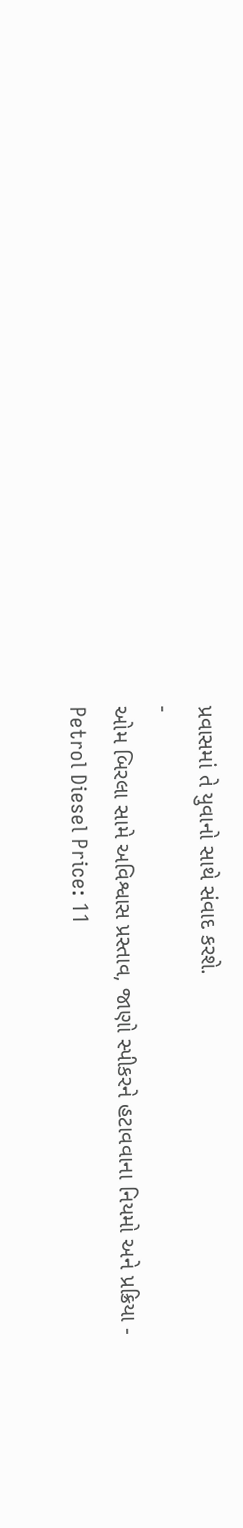પ્રવાસમાં તે યુવાનો સાથે સંવાદ કરશે.
-
ઓમ બિરલા સામે અવિશ્વાસ પ્રસ્તાવ, જાણો સ્પીકરને હટાવવાના નિયમો અને પ્રક્રિયા -
Petrol Diesel Price: 11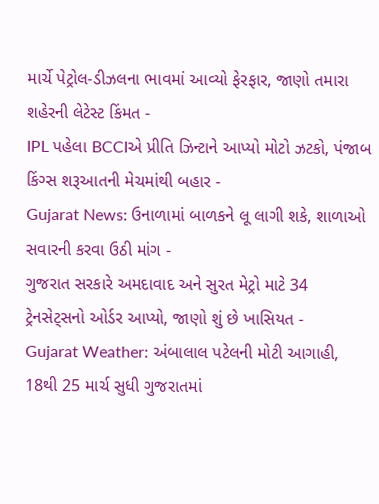માર્ચે પેટ્રોલ-ડીઝલના ભાવમાં આવ્યો ફેરફાર, જાણો તમારા શહેરની લેટેસ્ટ કિંમત -
IPL પહેલા BCCIએ પ્રીતિ ઝિન્ટાને આપ્યો મોટો ઝટકો, પંજાબ કિંગ્સ શરૂઆતની મેચમાંથી બહાર -
Gujarat News: ઉનાળામાં બાળકને લૂ લાગી શકે, શાળાઓ સવારની કરવા ઉઠી માંગ -
ગુજરાત સરકારે અમદાવાદ અને સુરત મેટ્રો માટે 34 ટ્રેનસેટ્સનો ઓર્ડર આપ્યો, જાણો શું છે ખાસિયત -
Gujarat Weather: અંબાલાલ પટેલની મોટી આગાહી, 18થી 25 માર્ચ સુધી ગુજરાતમાં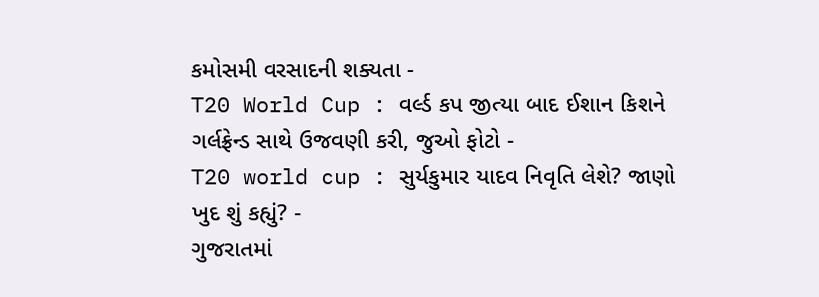કમોસમી વરસાદની શક્યતા -
T20 World Cup : વર્લ્ડ કપ જીત્યા બાદ ઈશાન કિશને ગર્લફ્રેન્ડ સાથે ઉજવણી કરી, જુઓ ફોટો -
T20 world cup : સુર્યકુમાર યાદવ નિવૃતિ લેશે? જાણો ખુદ શું કહ્યું? -
ગુજરાતમાં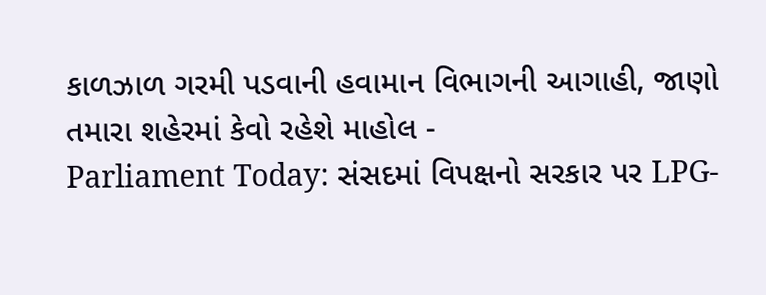કાળઝાળ ગરમી પડવાની હવામાન વિભાગની આગાહી, જાણો તમારા શહેરમાં કેવો રહેશે માહોલ -
Parliament Today: સંસદમાં વિપક્ષનો સરકાર પર LPG-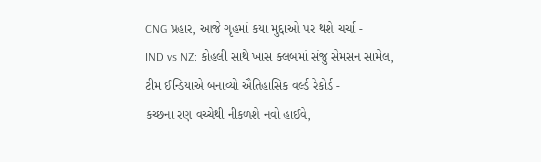CNG પ્રહાર, આજે ગૃહમાં કયા મુદ્દાઓ પર થશે ચર્ચા -
IND vs NZ: કોહલી સાથે ખાસ ક્લબમાં સંજુ સેમસન સામેલ, ટીમ ઈન્ડિયાએ બનાવ્યો ઐતિહાસિક વર્લ્ડ રેકોર્ડ -
કચ્છના રણ વચ્ચેથી નીકળશે નવો હાઈવે,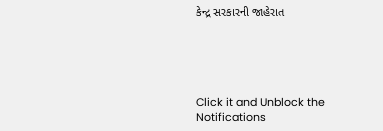કેન્દ્ર સરકારની જાહેરાત





Click it and Unblock the Notifications